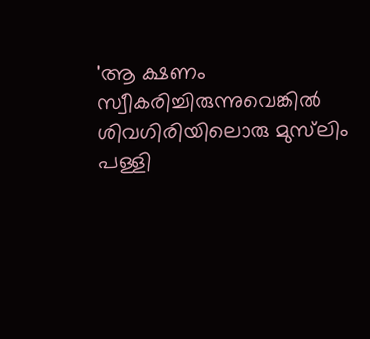'ആ ക്ഷണം സ്വീകരിച്ചിരുന്നുവെങ്കിൽ ശിവഗിരിയിലൊരു മുസ്‌ലിം പള്ളി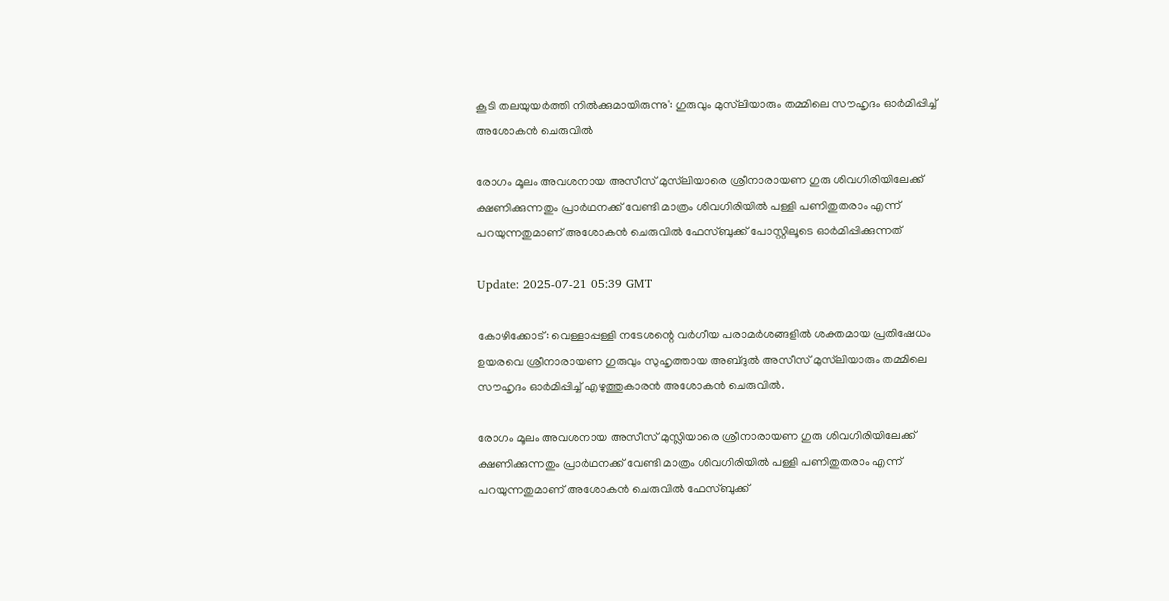കൂടി തലയുയർത്തി നിൽക്കുമായിരുന്നു': ഗുരുവും മുസ്‌ലിയാരും തമ്മിലെ സൗഹൃദം ഓർമിപ്പിച്ച് അശോകൻ ചെരുവിൽ

രോഗം മൂലം അവശനായ അസീസ് മുസ്‌ലിയാരെ ശ്രീനാരായണ ഗുരു ശിവഗിരിയിലേക്ക് ക്ഷണിക്കുന്നതും പ്രാർഥനക്ക് വേണ്ടി മാത്രം ശിവഗിരിയിൽ പള്ളി പണിതുതരാം എന്ന് പറയുന്നതുമാണ് അശോകൻ ചെരുവിൽ ഫേസ്ബുക്ക് പോസ്റ്റിലൂടെ ഓർമിപ്പിക്കുന്നത്

Update: 2025-07-21 05:39 GMT

കോഴിക്കോട്: വെള്ളാപ്പള്ളി നടേശന്റെ വര്‍ഗീയ പരാമര്‍ശങ്ങളില്‍ ശക്തമായ പ്രതിഷേധം ഉയരവെ ശ്രീനാരായണ ഗുരുവും സുഹൃത്തായ അബ്ദുൽ അസീസ് മുസ്‌ലിയാരും തമ്മിലെ സൗഹൃദം ഓർമിപ്പിച്ച്‌ എഴുത്തുകാരന്‍ അശോകന്‍ ചെരുവില്‍.

രോഗം മൂലം അവശനായ അസീസ് മുസ്ലിയാരെ ശ്രീനാരായണ ഗുരു ശിവഗിരിയിലേക്ക് ക്ഷണിക്കുന്നതും പ്രാർഥനക്ക് വേണ്ടി മാത്രം ശിവഗിരിയിൽ പള്ളി പണിതുതരാം എന്ന് പറയുന്നതുമാണ് അശോകന്‍ ചെരുവിൽ ഫേസ്ബുക്ക്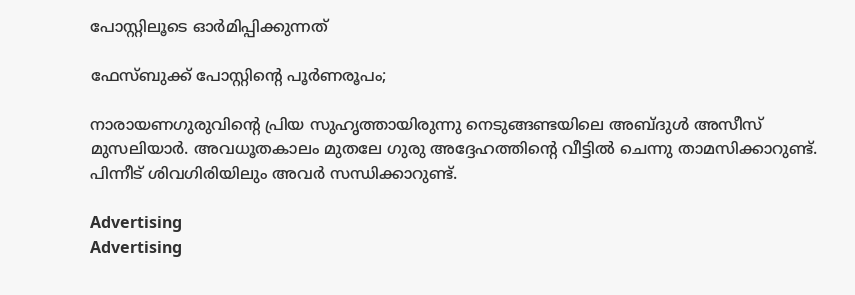പോസ്റ്റിലൂടെ ഓർമിപ്പിക്കുന്നത്

ഫേസ്ബുക്ക് പോസ്റ്റിന്റെ പൂര്‍ണരൂപം;

നാരായണഗുരുവിന്റെ പ്രിയ സുഹൃത്തായിരുന്നു നെടുങ്ങണ്ടയിലെ അബ്ദുൾ അസീസ് മുസലിയാർ. അവധൂതകാലം മുതലേ ഗുരു അദ്ദേഹത്തിന്റെ വീട്ടിൽ ചെന്നു താമസിക്കാറുണ്ട്. പിന്നീട് ശിവഗിരിയിലും അവർ സന്ധിക്കാറുണ്ട്.

Advertising
Advertising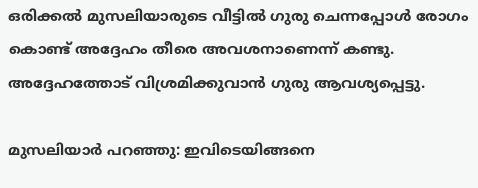ഒരിക്കൽ മുസലിയാരുടെ വീട്ടിൽ ഗുരു ചെന്നപ്പോൾ രോഗം കൊണ്ട് അദ്ദേഹം തീരെ അവശനാണെന്ന് കണ്ടു. അദ്ദേഹത്തോട് വിശ്രമിക്കുവാൻ ഗുരു ആവശ്യപ്പെട്ടു.

മുസലിയാർ പറഞ്ഞു: ഇവിടെയിങ്ങനെ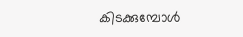കിടക്കുമ്പോൾ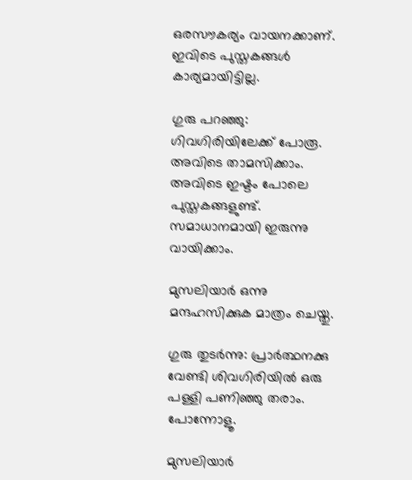ഒരസൗകര്യം വായനക്കാണ്. ഇവിടെ പുസ്തകങ്ങൾ കാര്യമായിട്ടില്ല.

ഗുരു പറഞ്ഞു: ഗിവഗിരിയിലേക്ക് പോരൂ. അവിടെ താമസിക്കാം. അവിടെ ഇഷ്ടം പോലെ പുസ്തകങ്ങളുണ്ട്. സമാധാനമായി ഇരുന്നു വായിക്കാം.

മുസലിയാർ ഒന്നു മന്ദഹസിക്കുക മാത്രം ചെയ്തു.

ഗുരു തുടർന്നു: പ്രാർത്ഥനക്കു വേണ്ടി ശിവഗിരിയിൽ ഒരു പള്ളി പണിഞ്ഞു തരാം. പോന്നോളൂ.

മുസലിയാർ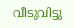വീടുവിട്ടു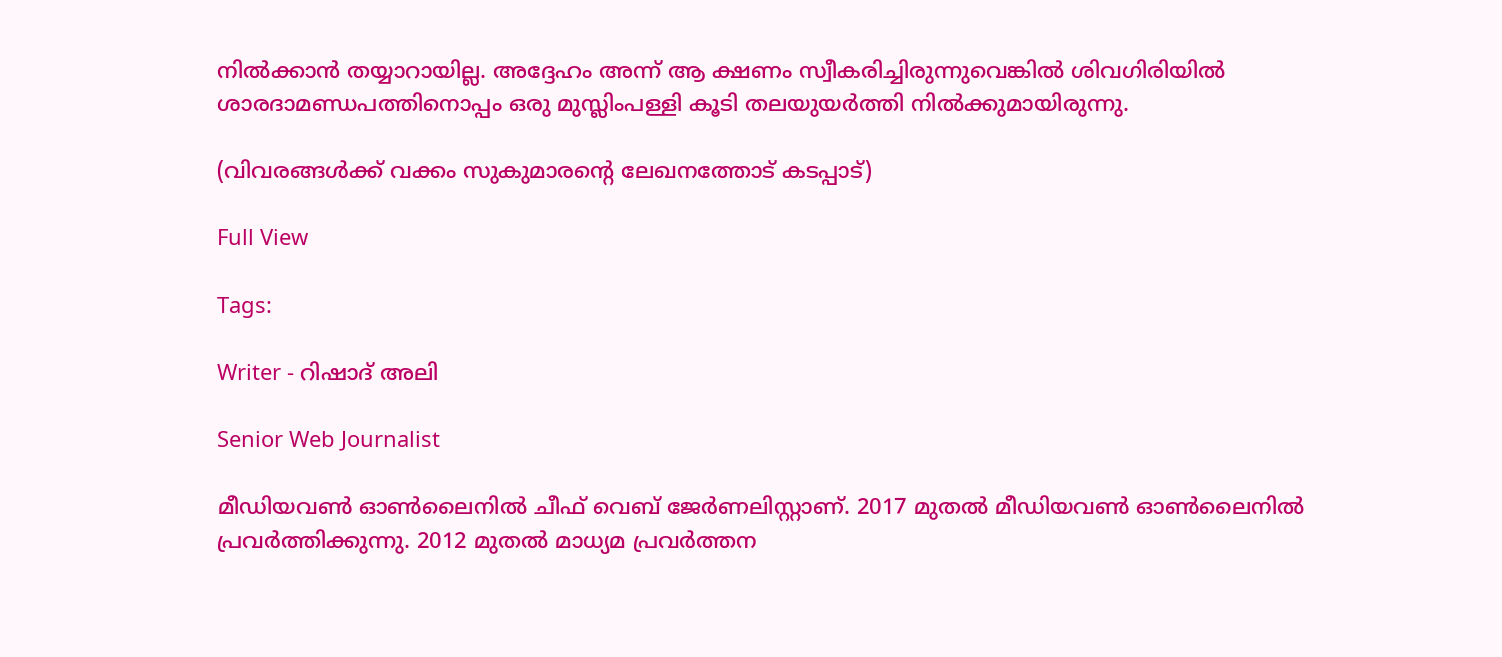നിൽക്കാൻ തയ്യാറായില്ല. അദ്ദേഹം അന്ന് ആ ക്ഷണം സ്വീകരിച്ചിരുന്നുവെങ്കിൽ ശിവഗിരിയിൽ ശാരദാമണ്ഡപത്തിനൊപ്പം ഒരു മുസ്ലിംപള്ളി കൂടി തലയുയർത്തി നിൽക്കുമായിരുന്നു.

(വിവരങ്ങൾക്ക് വക്കം സുകുമാരന്റെ ലേഖനത്തോട് കടപ്പാട്)

Full View

Tags:

Writer - റിഷാദ് അലി

Senior Web Journalist

മീഡിയവൺ ഓൺലൈനിൽ ചീഫ് വെബ് ജേർണലിസ്റ്റാണ്. 2017 മുതൽ മീഡിയവൺ ഓൺലൈനിൽ പ്രവർത്തിക്കുന്നു. 2012 മുതൽ മാധ്യമ പ്രവർത്തന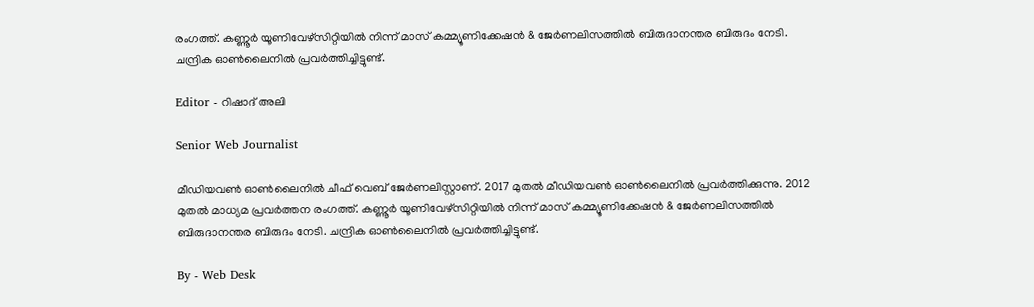രംഗത്ത്. കണ്ണൂര്‍ യൂണിവേഴ്‌സിറ്റിയിൽ നിന്ന് മാസ് കമ്മ്യൂണിക്കേഷന്‍ & ജേര്‍ണലിസത്തില്‍ ബിരുദാനന്തര ബിരുദം നേടി. ചന്ദ്രിക ഓണ്‍ലൈനില്‍ പ്രവര്‍ത്തിച്ചിട്ടുണ്ട്.

Editor - റിഷാദ് അലി

Senior Web Journalist

മീഡിയവൺ ഓൺലൈനിൽ ചീഫ് വെബ് ജേർണലിസ്റ്റാണ്. 2017 മുതൽ മീഡിയവൺ ഓൺലൈനിൽ പ്രവർത്തിക്കുന്നു. 2012 മുതൽ മാധ്യമ പ്രവർത്തന രംഗത്ത്. കണ്ണൂര്‍ യൂണിവേഴ്‌സിറ്റിയിൽ നിന്ന് മാസ് കമ്മ്യൂണിക്കേഷന്‍ & ജേര്‍ണലിസത്തില്‍ ബിരുദാനന്തര ബിരുദം നേടി. ചന്ദ്രിക ഓണ്‍ലൈനില്‍ പ്രവര്‍ത്തിച്ചിട്ടുണ്ട്.

By - Web Desk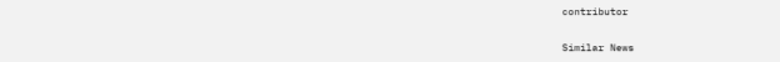contributor

Similar News